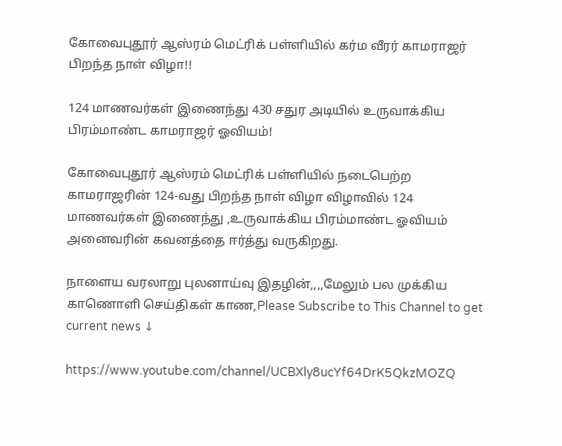கோவைபுதூர் ஆஸ்ரம் மெட்ரிக் பள்ளியில் கர்ம வீரர் காமராஜர் பிறந்த நாள் விழா!!

124 மாணவர்கள் இணைந்து 430 சதுர அடியில் உருவாக்கிய பிரம்மாண்ட காமராஜர் ஓவியம்!

கோவைபுதூர் ஆஸ்ரம் மெட்ரிக் பள்ளியில் நடைபெற்ற காமராஜரின் 124-வது பிறந்த நாள் விழா விழாவில் 124 மாணவர்கள் இணைந்து ,உருவாக்கிய பிரம்மாண்ட ஓவியம் அனைவரின் கவனத்தை ஈர்த்து வருகிறது.

நாளைய வரலாறு புலனாய்வு இதழின்,,,,மேலும் பல முக்கிய காணொளி செய்திகள் காண,Please Subscribe to This Channel to get current news ↓

https://www.youtube.com/channel/UCBXly8ucYf64DrK5QkzMOZQ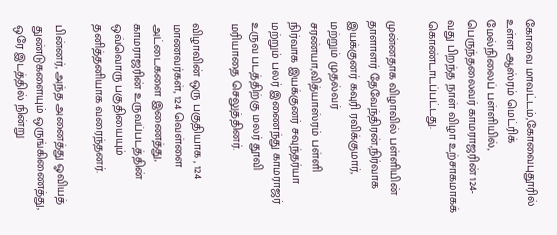கோவை மாவட்டம்,கோவைபுதூரில் உள்ள ஆஸ்ரம் மெட்ரிக் மேல்நிலைப் பள்ளியில், பெருந்தலைவர் காமராஜரின் 124-வது பிறந்த நாள் விழா உற்சாகமாகக் கொண்டாடப்பட்டது.

முன்னதாக விழாவில் பள்ளியின் தாளாளர் தேவேந்திரன்,நிர்வாக இயக்குனர் கவுரி ரவிக்குமார், மற்றும் முதல்வர் சரண்யா,வித்யாஸ்ரம் பள்ளி நிர்வாக இயக்குனர் சவுந்தர்யா மற்றும் பலர் இணைந்து காமராஜர் உருவ படத்திற்கு மலர் தூவி மரியாதை செலுத்தினர்.

விழாவின் ஒரு பகுதியாக , 124 மாணவர்கள், 124 வெள்ளை அட்டைகளை இணைத்து, காமராஜரின் உருவப்படத்தின் ஒவ்வொரு பகுதியையும் தனித்தனியாக வரைந்தனர்.

பின்னர், அந்த அனைத்து ஓவியத் துண்டுகளையும் ஒருங்கிணைத்து, ஒரே இடத்தில் நின்று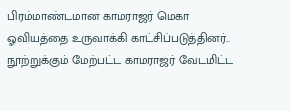பிரம்மாண்டமான காமராஜர் மெகா ஓவியத்தை உருவாக்கி காட்சிப்படுத்தினர்..
நூற்றுக்கும் மேற்பட்ட காமராஜர் வேடமிட்ட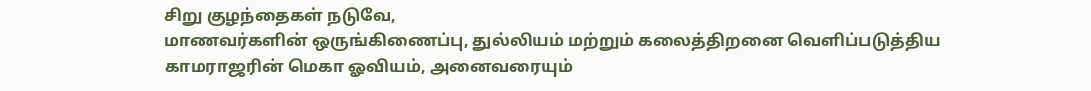சிறு குழந்தைகள் நடுவே,
மாணவர்களின் ஒருங்கிணைப்பு, துல்லியம் மற்றும் கலைத்திறனை வெளிப்படுத்திய காமராஜரின் மெகா ஓவியம், அனைவரையும்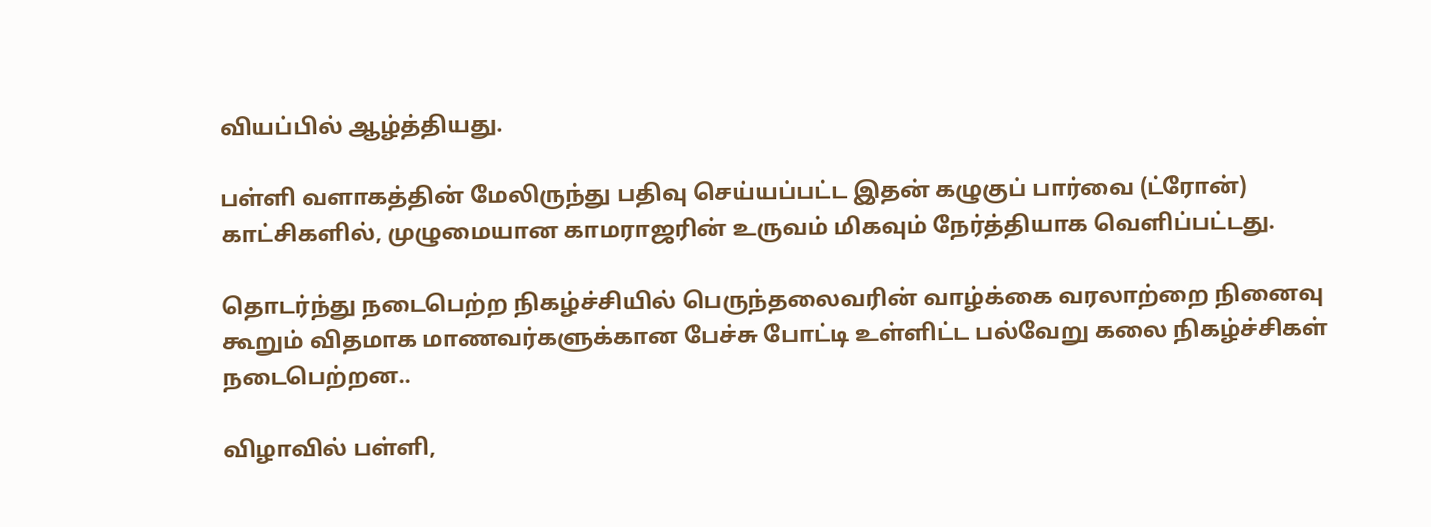வியப்பில் ஆழ்த்தியது.

பள்ளி வளாகத்தின் மேலிருந்து பதிவு செய்யப்பட்ட இதன் கழுகுப் பார்வை (ட்ரோன்) காட்சிகளில், முழுமையான காமராஜரின் உருவம் மிகவும் நேர்த்தியாக வெளிப்பட்டது.

தொடர்ந்து நடைபெற்ற நிகழ்ச்சியில் பெருந்தலைவரின் வாழ்க்கை வரலாற்றை நினைவு கூறும் விதமாக மாணவர்களுக்கான பேச்சு போட்டி உள்ளிட்ட பல்வேறு கலை நிகழ்ச்சிகள் நடைபெற்றன..

விழாவில் பள்ளி,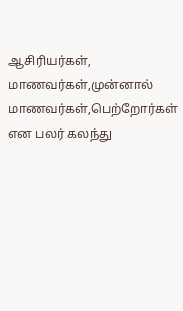ஆசிரியர்கள், மாணவர்கள்,முன்னால் மாணவர்கள்,பெற்றோர்கள் என பலர் கலந்து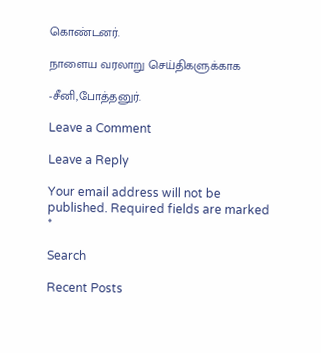கொண்டனர்.

நாளைய வரலாறு செய்திகளுக்காக

-சீனி,போத்தனுர்.

Leave a Comment

Leave a Reply

Your email address will not be published. Required fields are marked *

Search

Recent Posts